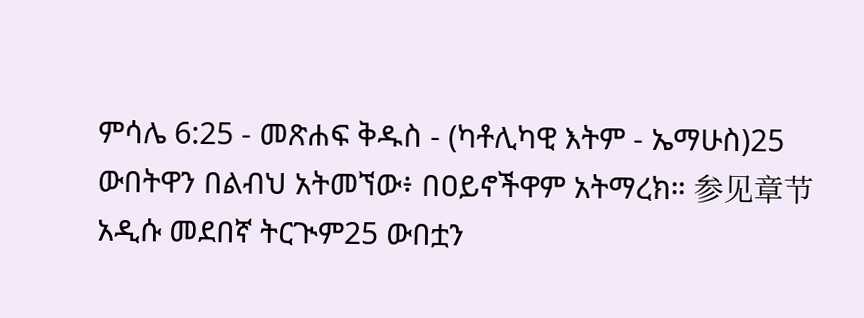ምሳሌ 6:25 - መጽሐፍ ቅዱስ - (ካቶሊካዊ እትም - ኤማሁስ)25 ውበትዋን በልብህ አትመኘው፥ በዐይኖችዋም አትማረክ። 参见章节አዲሱ መደበኛ ትርጒም25 ውበቷን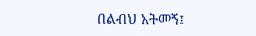በልብህ አትመኝ፤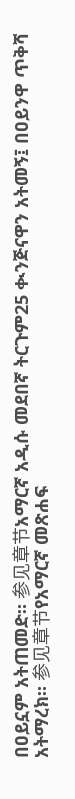በዐይኗም አትጠመድ። 参见章节አማርኛ አዲሱ መደበኛ ትርጉም25 ቊንጅናዋን አትመኝ፤ በዐይንዋ ጥቅሻ አትማረክ። 参见章节የአማርኛ መጽሐፍ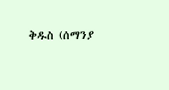ቅዱስ (ሰማንያ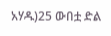አሃዱ)25 ውበቷ ድል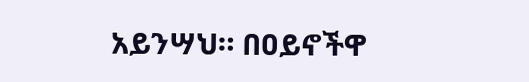አይንሣህ። በዐይኖችዋ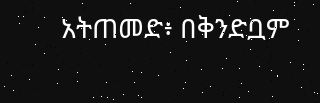አትጠመድ፥ በቅንድቧም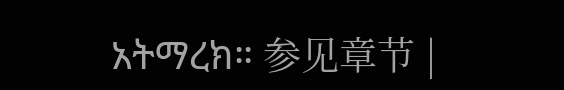አትማረክ። 参见章节 |